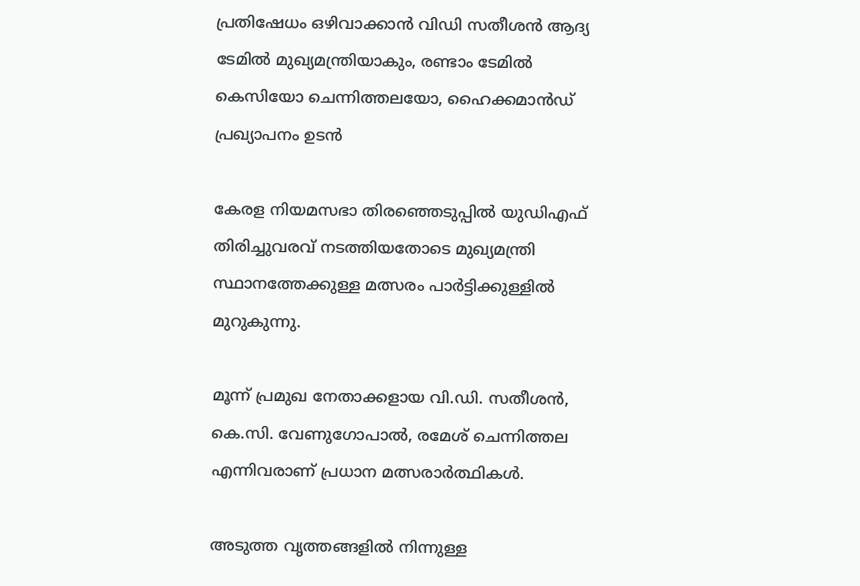പ്രതിഷേധം ഒഴിവാക്കാന്‍ വിഡി സതീശന്‍ ആദ്യ ടേമില്‍ മുഖ്യമന്ത്രിയാകും, രണ്ടാം ടേമില്‍ കെസിയോ ചെന്നിത്തലയോ, ഹൈക്കമാന്‍ഡ് പ്രഖ്യാപനം ഉടന്‍

കേരള നിയമസഭാ തിരഞ്ഞെടുപ്പില്‍ യുഡിഎഫ് തിരിച്ചുവരവ് നടത്തിയതോടെ മുഖ്യമന്ത്രി സ്ഥാനത്തേക്കുള്ള മത്സരം പാര്‍ട്ടിക്കുള്ളില്‍ മുറുകുന്നു.

മൂന്ന് പ്രമുഖ നേതാക്കളായ വി.ഡി. സതീശന്‍, കെ.സി. വേണുഗോപാല്‍, രമേശ് ചെന്നിത്തല എന്നിവരാണ് പ്രധാന മത്സരാര്‍ത്ഥികള്‍.

അടുത്ത വൃത്തങ്ങളില്‍ നിന്നുള്ള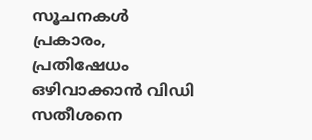സൂചനകള്‍ പ്രകാരം, പ്രതിഷേധം ഒഴിവാക്കാന്‍ വിഡി സതീശനെ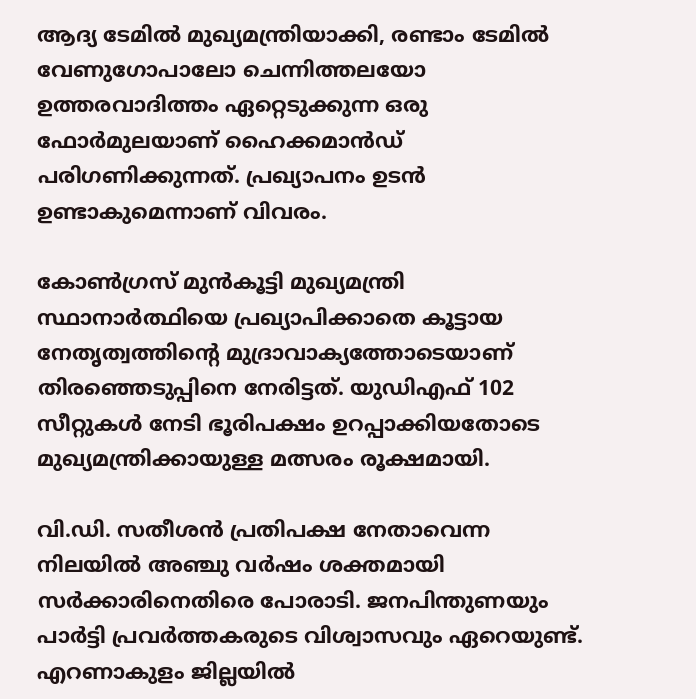ആദ്യ ടേമില്‍ മുഖ്യമന്ത്രിയാക്കി, രണ്ടാം ടേമില്‍ വേണുഗോപാലോ ചെന്നിത്തലയോ ഉത്തരവാദിത്തം ഏറ്റെടുക്കുന്ന ഒരു ഫോര്‍മുലയാണ് ഹൈക്കമാന്‍ഡ് പരിഗണിക്കുന്നത്. പ്രഖ്യാപനം ഉടന്‍ ഉണ്ടാകുമെന്നാണ് വിവരം.

കോണ്‍ഗ്രസ് മുന്‍കൂട്ടി മുഖ്യമന്ത്രി സ്ഥാനാര്‍ത്ഥിയെ പ്രഖ്യാപിക്കാതെ കൂട്ടായ നേതൃത്വത്തിന്റെ മുദ്രാവാക്യത്തോടെയാണ് തിരഞ്ഞെടുപ്പിനെ നേരിട്ടത്. യുഡിഎഫ് 102 സീറ്റുകള്‍ നേടി ഭൂരിപക്ഷം ഉറപ്പാക്കിയതോടെ മുഖ്യമന്ത്രിക്കായുള്ള മത്സരം രൂക്ഷമായി.

വി.ഡി. സതീശന്‍ പ്രതിപക്ഷ നേതാവെന്ന നിലയില്‍ അഞ്ചു വര്‍ഷം ശക്തമായി സര്‍ക്കാരിനെതിരെ പോരാടി. ജനപിന്തുണയും പാര്‍ട്ടി പ്രവര്‍ത്തകരുടെ വിശ്വാസവും ഏറെയുണ്ട്. എറണാകുളം ജില്ലയില്‍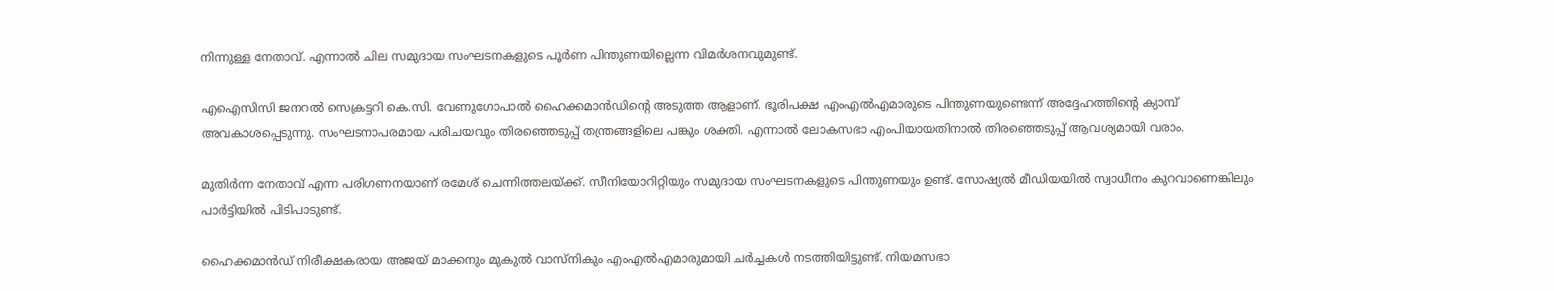നിന്നുള്ള നേതാവ്. എന്നാല്‍ ചില സമുദായ സംഘടനകളുടെ പൂര്‍ണ പിന്തുണയില്ലെന്ന വിമര്‍ശനവുമുണ്ട്.

എഐസിസി ജനറല്‍ സെക്രട്ടറി കെ.സി. വേണുഗോപാല്‍ ഹൈക്കമാന്‍ഡിന്റെ അടുത്ത ആളാണ്. ഭൂരിപക്ഷ എംഎല്‍എമാരുടെ പിന്തുണയുണ്ടെന്ന് അദ്ദേഹത്തിന്റെ ക്യാമ്പ് അവകാശപ്പെടുന്നു. സംഘടനാപരമായ പരിചയവും തിരഞ്ഞെടുപ്പ് തന്ത്രങ്ങളിലെ പങ്കും ശക്തി. എന്നാല്‍ ലോകസഭാ എംപിയായതിനാല്‍ തിരഞ്ഞെടുപ്പ് ആവശ്യമായി വരാം.

മുതിര്‍ന്ന നേതാവ് എന്ന പരിഗണനയാണ് രമേശ് ചെന്നിത്തലയ്ക്ക്. സീനിയോറിറ്റിയും സമുദായ സംഘടനകളുടെ പിന്തുണയും ഉണ്ട്. സോഷ്യല്‍ മീഡിയയില്‍ സ്വാധീനം കുറവാണെങ്കിലും പാര്‍ട്ടിയില്‍ പിടിപാടുണ്ട്.

ഹൈക്കമാന്‍ഡ് നിരീക്ഷകരായ അജയ് മാക്കനും മുകുല്‍ വാസ്‌നികും എംഎല്‍എമാരുമായി ചര്‍ച്ചകള്‍ നടത്തിയിട്ടുണ്ട്. നിയമസഭാ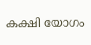കക്ഷി യോഗം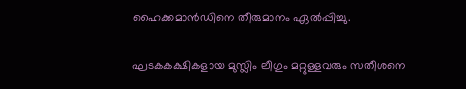ഹൈക്കമാന്‍ഡിനെ തീരുമാനം ഏല്‍പ്പിച്ചു.

ഘടകകക്ഷികളായ മുസ്ലിം ലീഗും മറ്റുള്ളവരും സതീശനെ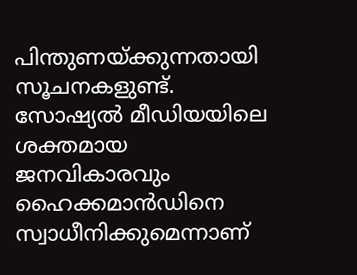പിന്തുണയ്ക്കുന്നതായി സൂചനകളുണ്ട്. സോഷ്യല്‍ മീഡിയയിലെ ശക്തമായ ജനവികാരവും ഹൈക്കമാന്‍ഡിനെ സ്വാധീനിക്കുമെന്നാണ്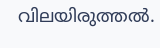വിലയിരുത്തല്‍.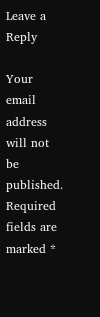Leave a Reply

Your email address will not be published. Required fields are marked *